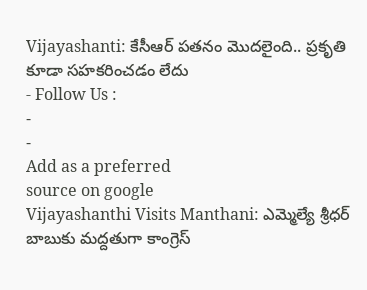Vijayashanti: కేసీఆర్ పతనం మొదలైంది.. ప్రకృతి కూడా సహకరించడం లేదు
- Follow Us :
-
-
Add as a preferred
source on google
Vijayashanthi Visits Manthani: ఎమ్మెల్యే శ్రీధర్ బాబుకు మద్దతుగా కాంగ్రెస్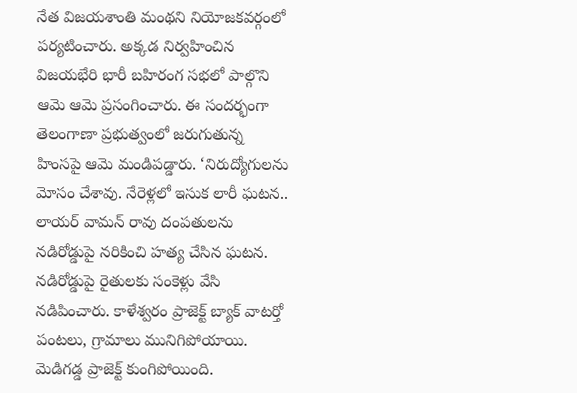నేత విజయశాంతి మంథని నియోజకవర్గంలో పర్యటించారు. అక్కడ నిర్వహించిన విజయభేరి భారీ బహిరంగ సభలో పాల్గొని ఆమె ఆమె ప్రసంగించారు. ఈ సందర్భంగా తెలంగాణా ప్రభుత్వంలో జరుగుతున్న హింసపై ఆమె మండిపడ్డారు. ‘నిరుద్యోగులను మోసం చేశావు. నేరెళ్లలో ఇసుక లారీ ఘటన.. లాయర్ వామన్ రావు దంపతులను నడిరోడ్డుపై నరికించి హత్య చేసిన ఘటన. నడిరోడ్డుపై రైతులకు సంకెళ్లు వేసి నడిపించారు. కాళేశ్వరం ప్రాజెక్ట్ బ్యాక్ వాటర్తో పంటలు, గ్రామాలు మునిగిపోయాయి. మెడిగడ్డ ప్రాజెక్ట్ కుంగిపోయింది.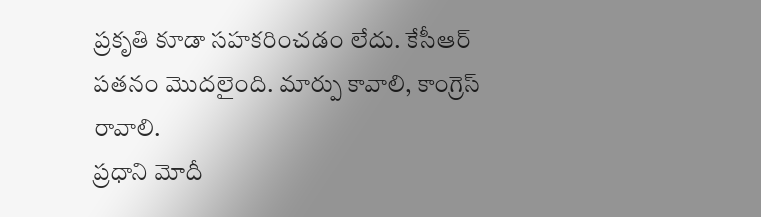ప్రకృతి కూడా సహకరించడం లేదు. కేసీఆర్ పతనం మొదలైంది. మార్పు కావాలి, కాంగ్రెస్ రావాలి.
ప్రధాని మోదీ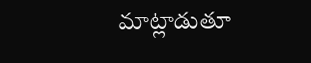మాట్లాడుతూ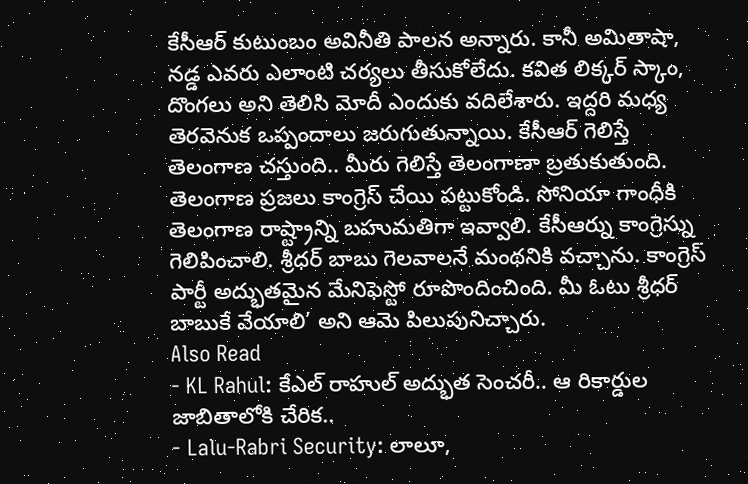కేసీఆర్ కుటుంబం అవినీతి పాలన అన్నారు. కానీ అమితాషా, నడ్డ ఎవరు ఎలాంటి చర్యలు తీసుకోలేదు. కవిత లిక్కర్ స్కాం, దొంగలు అని తెలిసి మోదీ ఎందుకు వదిలేశారు. ఇద్దరి మధ్య తెరవెనుక ఒప్పందాలు జరుగుతున్నాయి. కేసీఆర్ గెలిస్తే తెలంగాణ చస్తుంది.. మీరు గెలిస్తే తెలంగాణా బ్రతుకుతుంది. తెలంగాణ ప్రజలు కాంగ్రెస్ చేయి పట్టుకోండి. సోనియా గాంధీకి తెలంగాణ రాష్ట్రాన్ని బహుమతిగా ఇవ్వాలి. కేసీఆర్ను కాంగ్రెస్ను గెలిపించాలి. శ్రీధర్ బాబు గెలవాలనే మంథనికి వచ్చాను. కాంగ్రెస్ పార్టీ అద్భుతమైన మేనిఫెస్టో రూపొందించింది. మీ ఓటు శ్రీధర్ బాబుకే వేయాలి’ అని ఆమె పిలుపునిచ్చారు.
Also Read
- KL Rahul: కేఎల్ రాహుల్ అద్భుత సెంచరీ.. ఆ రికార్డుల జాబితాలోకి చేరిక..
- Lalu-Rabri Security: లాలూ,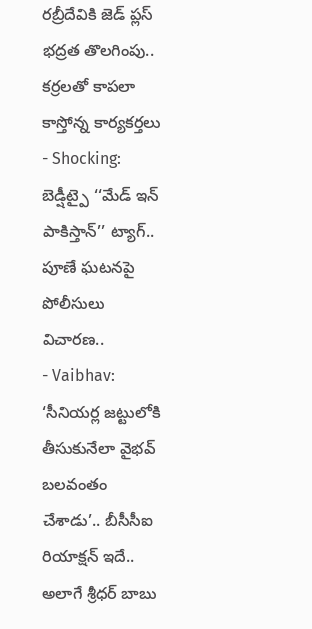రబ్రీదేవికి జెడ్ ప్లస్ భద్రత తొలగింపు.. కర్రలతో కాపలా కాస్తోన్న కార్యకర్తలు
- Shocking: బెడ్షీట్పై ‘‘మేడ్ ఇన్ పాకిస్తాన్’’ ట్యాగ్.. పూణే ఘటనపై పోలీసులు విచారణ..
- Vaibhav: ‘సీనియర్ల జట్టులోకి తీసుకునేలా వైభవ్ బలవంతం చేశాడు’.. బీసీసీఐ రియాక్షన్ ఇదే..
అలాగే శ్రీధర్ బాబు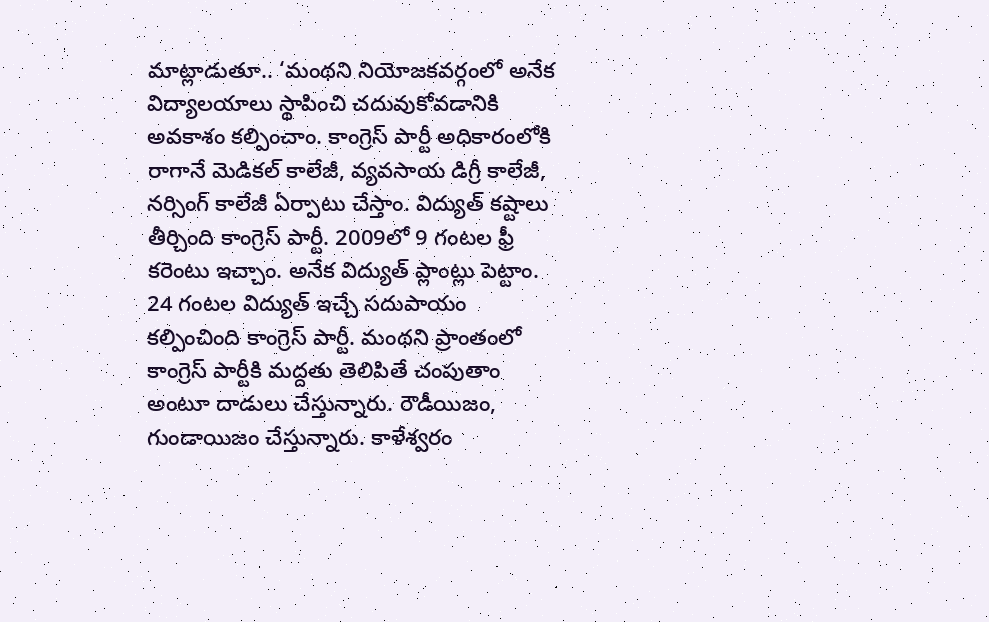మాట్లాడుతూ.. ‘మంథని నియోజకవర్గంలో అనేక విద్యాలయాలు స్థాపించి చదువుకోవడానికి అవకాశం కల్పించాం. కాంగ్రెస్ పార్టీ అధికారంలోకి రాగానే మెడికల్ కాలేజీ, వ్యవసాయ డిగ్రీ కాలేజీ, నర్సింగ్ కాలేజీ ఏర్పాటు చేస్తాం. విద్యుత్ కష్టాలు తీర్చింది కాంగ్రెస్ పార్టీ. 2009లో 9 గంటల ఫ్రీ కరెంటు ఇచ్చాం. అనేక విద్యుత్ ప్లాంట్లు పెట్టాం. 24 గంటల విద్యుత్ ఇచ్చే సదుపాయం కల్పించింది కాంగ్రెస్ పార్టీ. మంథని ప్రాంతంలో కాంగ్రెస్ పార్టీకి మద్దతు తెలిపితే చంపుతాం అంటూ దాడులు చేస్తున్నారు. రౌడీయిజం, గుండాయిజం చేస్తున్నారు. కాళేశ్వరం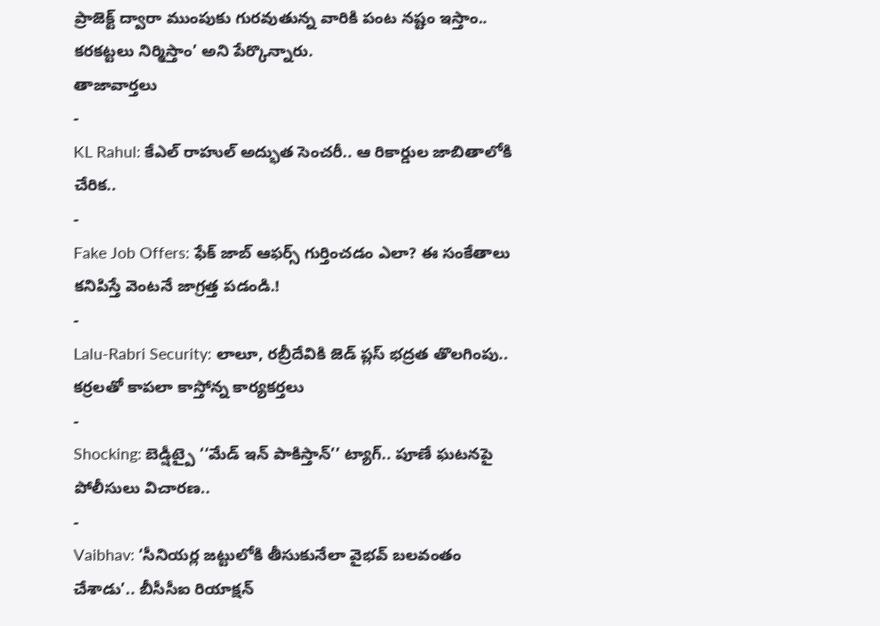ప్రాజెక్ట్ ద్వారా ముంపుకు గురవుతున్న వారికి పంట నష్టం ఇస్తాం.. కరకట్టలు నిర్మిస్తాం’ అని పేర్కొన్నారు.
తాజావార్తలు
-
KL Rahul: కేఎల్ రాహుల్ అద్భుత సెంచరీ.. ఆ రికార్డుల జాబితాలోకి చేరిక..
-
Fake Job Offers: ఫేక్ జాబ్ ఆఫర్స్ గుర్తించడం ఎలా? ఈ సంకేతాలు కనిపిస్తే వెంటనే జాగ్రత్త పడండి.!
-
Lalu-Rabri Security: లాలూ, రబ్రీదేవికి జెడ్ ప్లస్ భద్రత తొలగింపు.. కర్రలతో కాపలా కాస్తోన్న కార్యకర్తలు
-
Shocking: బెడ్షీట్పై ‘‘మేడ్ ఇన్ పాకిస్తాన్’’ ట్యాగ్.. పూణే ఘటనపై పోలీసులు విచారణ..
-
Vaibhav: ‘సీనియర్ల జట్టులోకి తీసుకునేలా వైభవ్ బలవంతం చేశాడు’.. బీసీసీఐ రియాక్షన్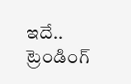ఇదే..
ట్రెండింగ్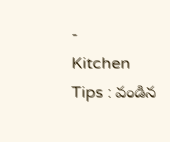-
Kitchen Tips : వండిన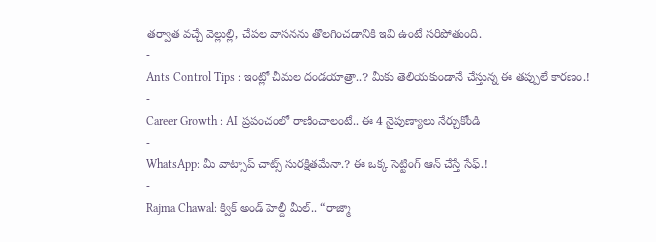తర్వాత వచ్చే వెల్లుల్లి, చేపల వాసనను తొలగించడానికి ఇవి ఉంటే సరిపోతుంది.
-
Ants Control Tips : ఇంట్లో చీమల దండయాత్రా..? మీకు తెలియకుండానే చేస్తున్న ఈ తప్పులే కారణం.!
-
Career Growth : AI ప్రపంచంలో రాణించాలంటే.. ఈ 4 నైపుణ్యాలు నేర్చుకోండి
-
WhatsApp: మీ వాట్సాప్ చాట్స్ సురక్షితమేనా.? ఈ ఒక్క సెట్టింగ్ ఆన్ చేస్తే సేఫ్.!
-
Rajma Chawal: క్విక్ అండ్ హెల్దీ మీల్.. “రాజ్మా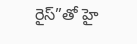రైస్”తో హై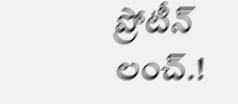ప్రోటీన్ లంచ్.!